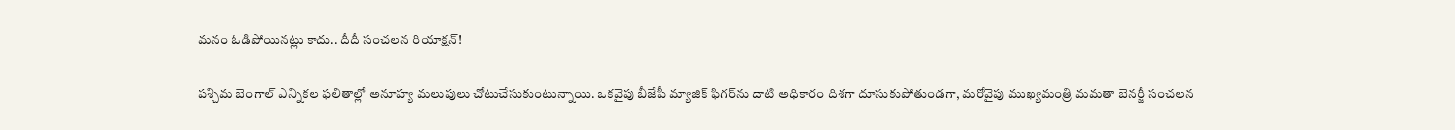మనం ఓడిపోయినట్లు కాదు.. దీదీ సంచలన రియాక్షన్!

పశ్చిమ బెంగాల్ ఎన్నికల ఫలితాల్లో అనూహ్య మలుపులు చోటుచేసుకుంటున్నాయి. ఒకవైపు బీజేపీ మ్యాజిక్ ఫిగర్‌ను దాటి అధికారం దిశగా దూసుకుపోతుండగా, మరోవైపు ముఖ్యమంత్రి మమతా బెనర్జీ సంచలన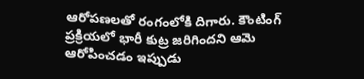ఆరోపణలతో రంగంలోకి దిగారు. కౌంటింగ్ ప్రక్రియలో భారీ కుట్ర జరిగిందని ఆమె ఆరోపించడం ఇప్పుడు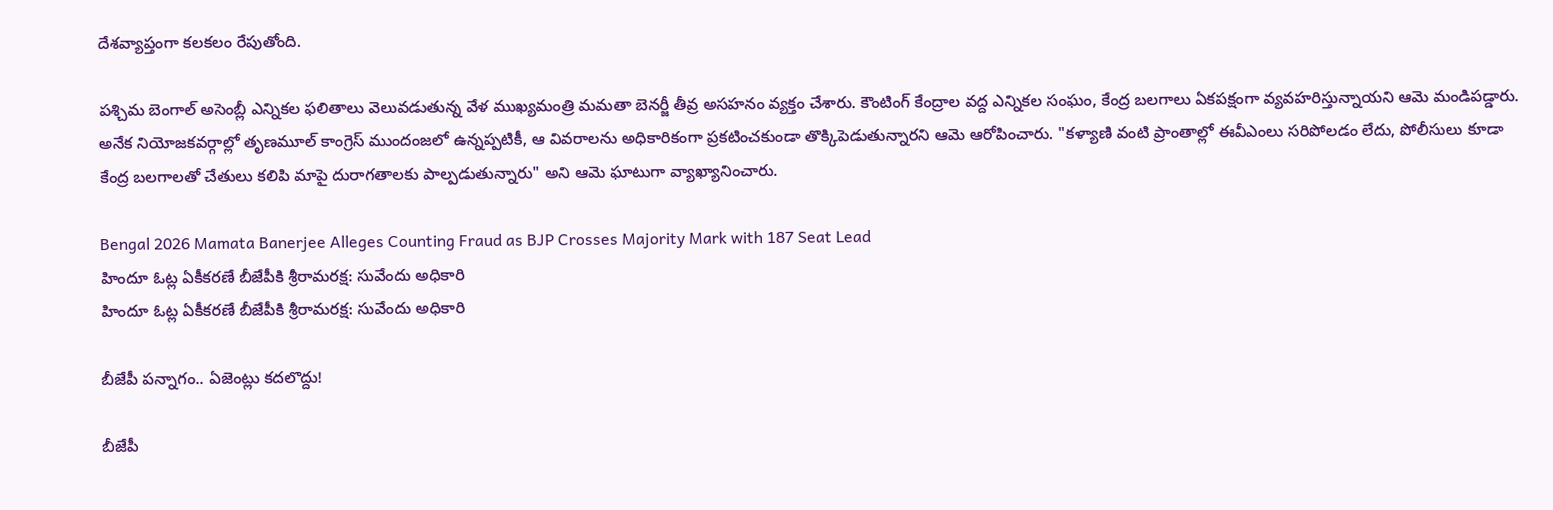దేశవ్యాప్తంగా కలకలం రేపుతోంది.

పశ్చిమ బెంగాల్ అసెంబ్లీ ఎన్నికల ఫలితాలు వెలువడుతున్న వేళ ముఖ్యమంత్రి మమతా బెనర్జీ తీవ్ర అసహనం వ్యక్తం చేశారు. కౌంటింగ్ కేంద్రాల వద్ద ఎన్నికల సంఘం, కేంద్ర బలగాలు ఏకపక్షంగా వ్యవహరిస్తున్నాయని ఆమె మండిపడ్డారు. అనేక నియోజకవర్గాల్లో తృణమూల్ కాంగ్రెస్ ముందంజలో ఉన్నప్పటికీ, ఆ వివరాలను అధికారికంగా ప్రకటించకుండా తొక్కిపెడుతున్నారని ఆమె ఆరోపించారు. "కళ్యాణి వంటి ప్రాంతాల్లో ఈవీఎంలు సరిపోలడం లేదు, పోలీసులు కూడా కేంద్ర బలగాలతో చేతులు కలిపి మాపై దురాగతాలకు పాల్పడుతున్నారు" అని ఆమె ఘాటుగా వ్యాఖ్యానించారు.

Bengal 2026 Mamata Banerjee Alleges Counting Fraud as BJP Crosses Majority Mark with 187 Seat Lead
హిందూ ఓట్ల ఏకీకరణే బీజేపీకి శ్రీరామరక్ష: సువేందు అధికారి
హిందూ ఓట్ల ఏకీకరణే బీజేపీకి శ్రీరామరక్ష: సువేందు అధికారి

బీజేపీ పన్నాగం.. ఏజెంట్లు కదలొద్దు!

బీజేపీ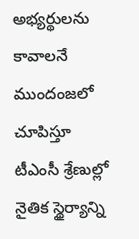అభ్యర్థులను కావాలనే ముందంజలో చూపిస్తూ టీఎంసీ శ్రేణుల్లో నైతిక స్థైర్యాన్ని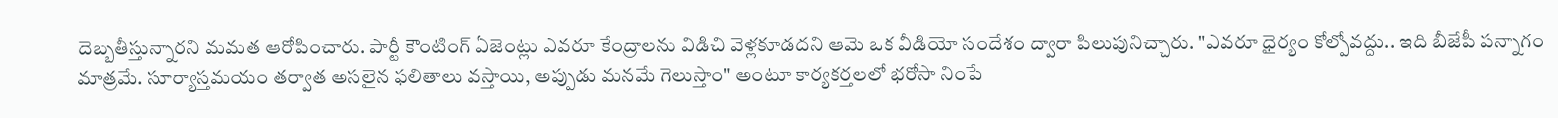దెబ్బతీస్తున్నారని మమత ఆరోపించారు. పార్టీ కౌంటింగ్ ఏజెంట్లు ఎవరూ కేంద్రాలను విడిచి వెళ్లకూడదని ఆమె ఒక వీడియో సందేశం ద్వారా పిలుపునిచ్చారు. "ఎవరూ ధైర్యం కోల్పోవద్దు.. ఇది బీజేపీ పన్నాగం మాత్రమే. సూర్యాస్తమయం తర్వాత అసలైన ఫలితాలు వస్తాయి, అప్పుడు మనమే గెలుస్తాం" అంటూ కార్యకర్తలలో భరోసా నింపే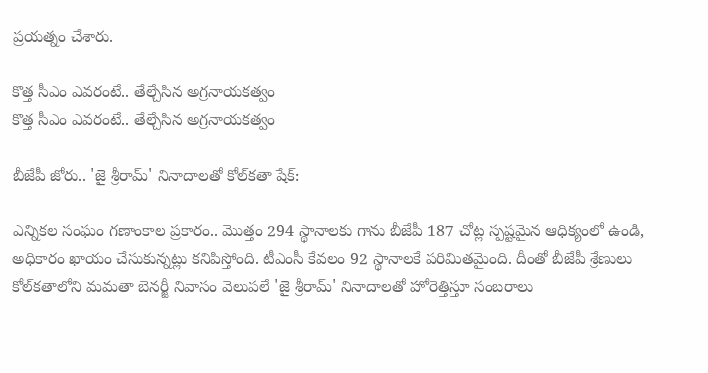ప్రయత్నం చేశారు.

కొత్త సీఎం ఎవరంటే.. తేల్చేసిన అగ్రనాయకత్వం
కొత్త సీఎం ఎవరంటే.. తేల్చేసిన అగ్రనాయకత్వం

బీజేపీ జోరు.. 'జై శ్రీరామ్' నినాదాలతో కోల్‌కతా షేక్:

ఎన్నికల సంఘం గణాంకాల ప్రకారం.. మొత్తం 294 స్థానాలకు గాను బీజేపీ 187 చోట్ల స్పష్టమైన ఆధిక్యంలో ఉండి, అధికారం ఖాయం చేసుకున్నట్లు కనిపిస్తోంది. టీఎంసీ కేవలం 92 స్థానాలకే పరిమితమైంది. దీంతో బీజేపీ శ్రేణులు కోల్‌కతాలోని మమతా బెనర్జీ నివాసం వెలుపలే 'జై శ్రీరామ్' నినాదాలతో హోరెత్తిస్తూ సంబరాలు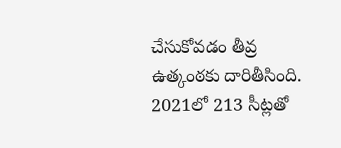చేసుకోవడం తీవ్ర ఉత్కంఠకు దారితీసింది. 2021లో 213 సీట్లతో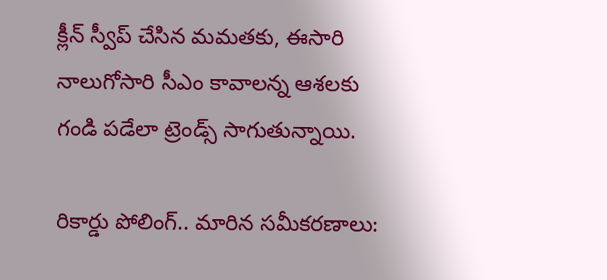క్లీన్ స్వీప్ చేసిన మమతకు, ఈసారి నాలుగోసారి సీఎం కావాలన్న ఆశలకు గండి పడేలా ట్రెండ్స్ సాగుతున్నాయి.

రికార్డు పోలింగ్.. మారిన సమీకరణాలు: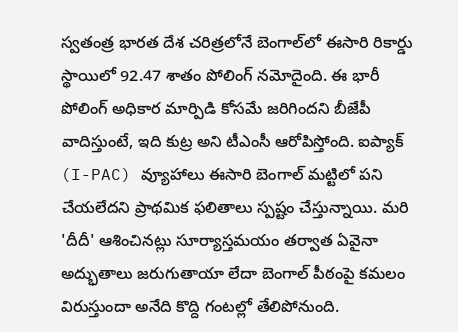స్వతంత్ర భారత దేశ చరిత్రలోనే బెంగాల్‌లో ఈసారి రికార్డు స్థాయిలో 92.47 శాతం పోలింగ్ నమోదైంది. ఈ భారీ పోలింగ్ అధికార మార్పిడి కోసమే జరిగిందని బీజేపీ వాదిస్తుంటే, ఇది కుట్ర అని టీఎంసీ ఆరోపిస్తోంది. ఐప్యాక్ (I-PAC) వ్యూహాలు ఈసారి బెంగాల్ మట్టిలో పని చేయలేదని ప్రాథమిక ఫలితాలు స్పష్టం చేస్తున్నాయి. మరి 'దీదీ' ఆశించినట్లు సూర్యాస్తమయం తర్వాత ఏవైనా అద్భుతాలు జరుగుతాయా లేదా బెంగాల్ పీఠంపై కమలం విరుస్తుందా అనేది కొద్ది గంటల్లో తేలిపోనుంది.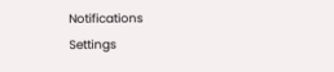Notifications
Settings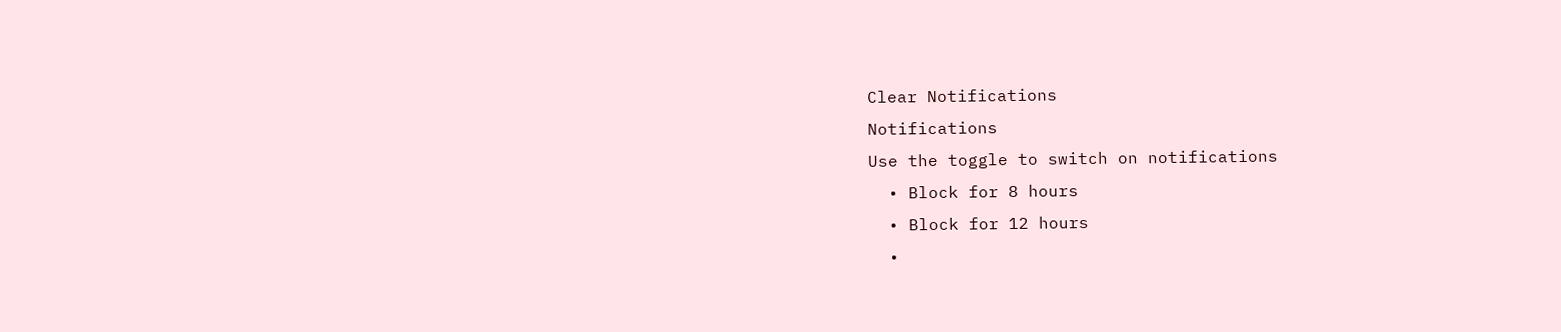Clear Notifications
Notifications
Use the toggle to switch on notifications
  • Block for 8 hours
  • Block for 12 hours
  •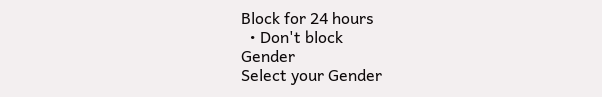Block for 24 hours
  • Don't block
Gender
Select your Gender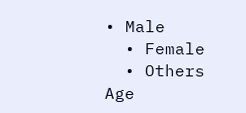• Male
  • Female
  • Others
Age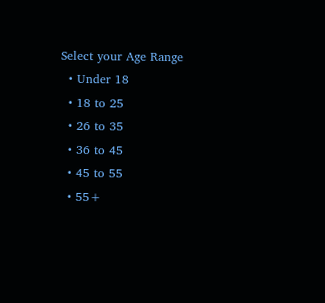Select your Age Range
  • Under 18
  • 18 to 25
  • 26 to 35
  • 36 to 45
  • 45 to 55
  • 55+